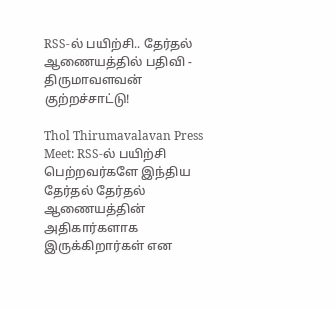RSS-ல் பயிற்சி.. தேர்தல் ஆணையத்தில் பதிவி - திருமாவளவன் குற்றச்சாட்டு!

Thol Thirumavalavan Press Meet: RSS-ல் பயிற்சி பெற்றவர்களே இந்திய தேர்தல் தேர்தல் ஆணையத்தின் அதிகார்களாக இருக்கிறார்கள் என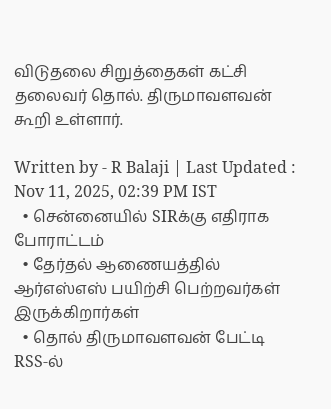விடுதலை சிறுத்தைகள் கட்சி தலைவர் தொல். திருமாவளவன் கூறி உள்ளார்.

Written by - R Balaji | Last Updated : Nov 11, 2025, 02:39 PM IST
  • சென்னையில் SIRக்கு எதிராக போராட்டம்
  • தேர்தல் ஆணையத்தில் ஆர்எஸ்எஸ் பயிற்சி பெற்றவர்கள் இருக்கிறார்கள்
  • தொல் திருமாவளவன் பேட்டி
RSS-ல்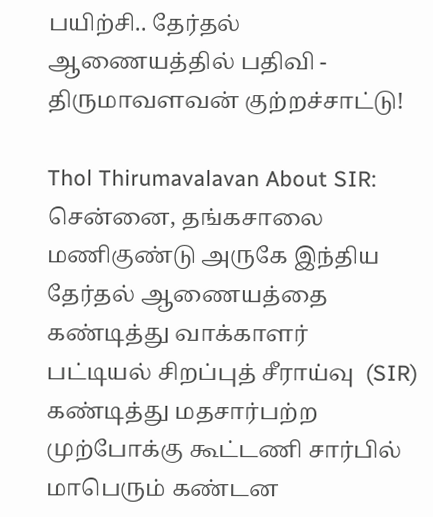பயிற்சி.. தேர்தல் ஆணையத்தில் பதிவி - திருமாவளவன் குற்றச்சாட்டு!

Thol Thirumavalavan About SIR: சென்னை, தங்கசாலை மணிகுண்டு அருகே இந்திய தேர்தல் ஆணையத்தை கண்டித்து வாக்காளர் பட்டியல் சிறப்புத் சீராய்வு  (SIR) கண்டித்து மதசார்பற்ற முற்போக்கு கூட்டணி சார்பில் மாபெரும் கண்டன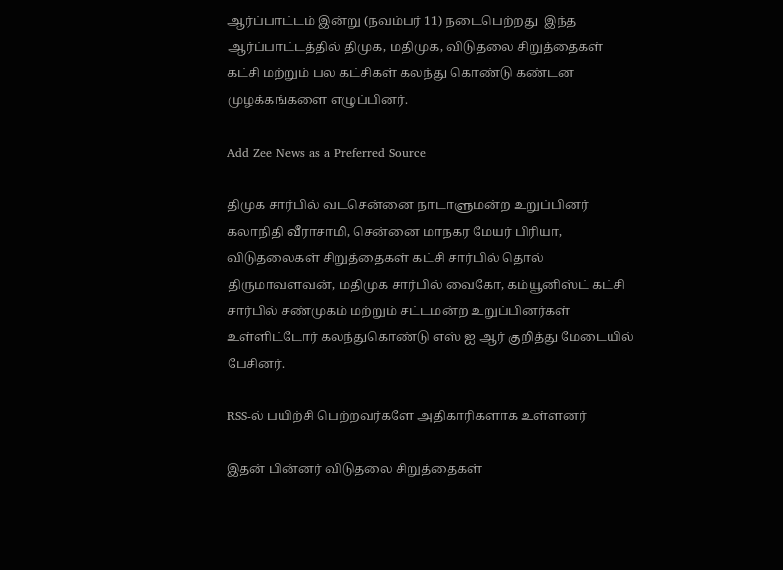ஆர்ப்பாட்டம் இன்று (நவம்பர் 11) நடைபெற்றது  இந்த ஆர்ப்பாட்டத்தில் திமுக, மதிமுக, விடுதலை சிறுத்தைகள் கட்சி மற்றும் பல கட்சிகள் கலந்து கொண்டு கண்டன முழக்கங்களை எழுப்பினர்.

Add Zee News as a Preferred Source

திமுக சார்பில் வடசென்னை நாடாளுமன்ற உறுப்பினர் கலாநிதி வீராசாமி, சென்னை மாநகர மேயர் பிரியா, விடுதலைகள் சிறுத்தைகள் கட்சி சார்பில் தொல் திருமாவளவன், மதிமுக சார்பில் வைகோ, கம்யூனிஸ்ட் கட்சி சார்பில் சண்முகம் மற்றும் சட்டமன்ற உறுப்பினர்கள் உள்ளிட்டோர் கலந்துகொண்டு எஸ் ஐ ஆர் குறித்து மேடையில் பேசினர்.

RSS-ல் பயிற்சி பெற்றவர்களே அதிகாரிகளாக உள்ளனர்

இதன் பின்னர் விடுதலை சிறுத்தைகள்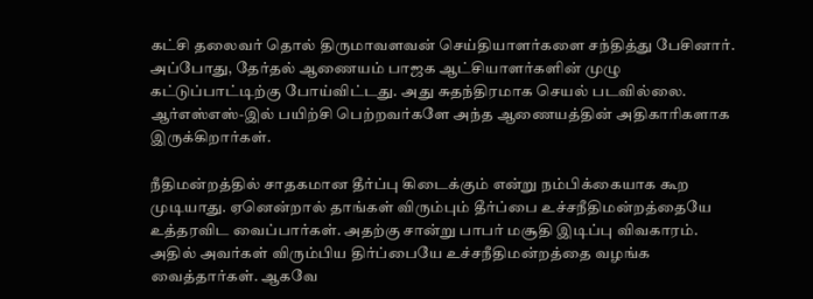கட்சி தலைவர் தொல் திருமாவளவன் செய்தியாளர்களை சந்தித்து பேசினார். அப்போது, தேர்தல் ஆணையம் பாஜக ஆட்சியாளர்களின் முழு கட்டுப்பாட்டிற்கு போய்விட்டது. அது சுதந்திரமாக செயல் படவில்லை. ஆர்எஸ்எஸ்-இல் பயிற்சி பெற்றவர்களே அந்த ஆணையத்தின் அதிகாரிகளாக இருக்கிறார்கள்.

நீதிமன்றத்தில் சாதகமான தீர்ப்பு கிடைக்கும் என்று நம்பிக்கையாக கூற முடியாது. ஏனென்றால் தாங்கள் விரும்பும் தீர்ப்பை உச்சநீதிமன்றத்தையே உத்தரவிட வைப்பார்கள். அதற்கு சான்று பாபர் மசூதி இடிப்பு விவகாரம். அதில் அவர்கள் விரும்பிய திர்ப்பையே உச்சநீதிமன்றத்தை வழங்க வைத்தார்கள். ஆகவே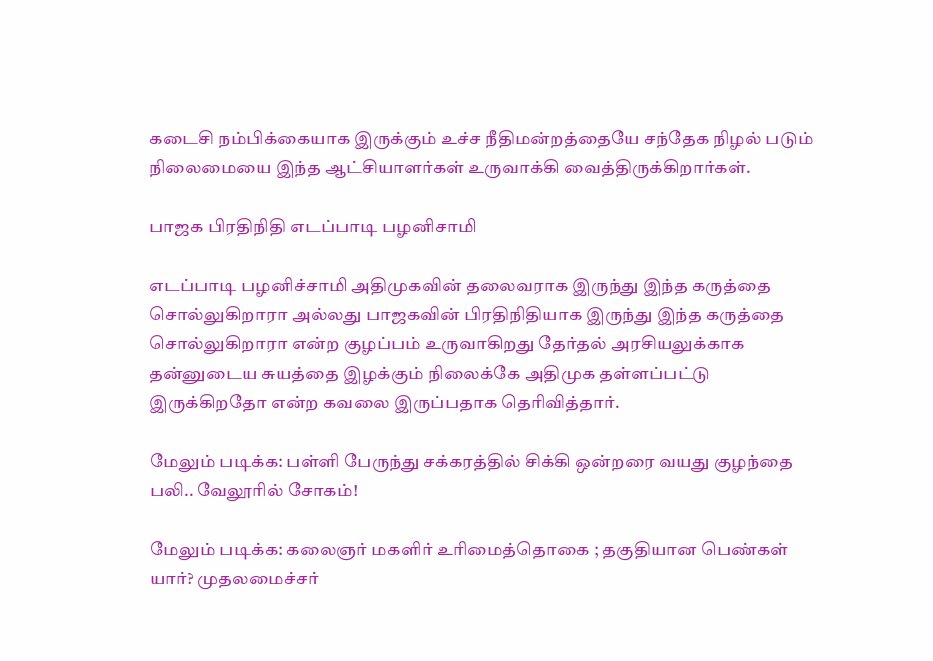கடைசி நம்பிக்கையாக இருக்கும் உச்ச நீதிமன்றத்தையே சந்தேக நிழல் படும் நிலைமையை இந்த ஆட்சியாளர்கள் உருவாக்கி வைத்திருக்கிறார்கள்.

பாஜக பிரதிநிதி எடப்பாடி பழனிசாமி

எடப்பாடி பழனிச்சாமி அதிமுகவின் தலைவராக இருந்து இந்த கருத்தை சொல்லுகிறாரா அல்லது பாஜகவின் பிரதிநிதியாக இருந்து இந்த கருத்தை சொல்லுகிறாரா என்ற குழப்பம் உருவாகிறது தேர்தல் அரசியலுக்காக தன்னுடைய சுயத்தை இழக்கும் நிலைக்கே அதிமுக தள்ளப்பட்டு இருக்கிறதோ என்ற கவலை இருப்பதாக தெரிவித்தார்.

மேலும் படிக்க: பள்ளி பேருந்து சக்கரத்தில் சிக்கி ஒன்றரை வயது குழந்தை பலி.. வேலூரில் சோகம்!

மேலும் படிக்க: கலைஞர் மகளிர் உரிமைத்தொகை ; தகுதியான பெண்கள் யார்? முதலமைச்சர்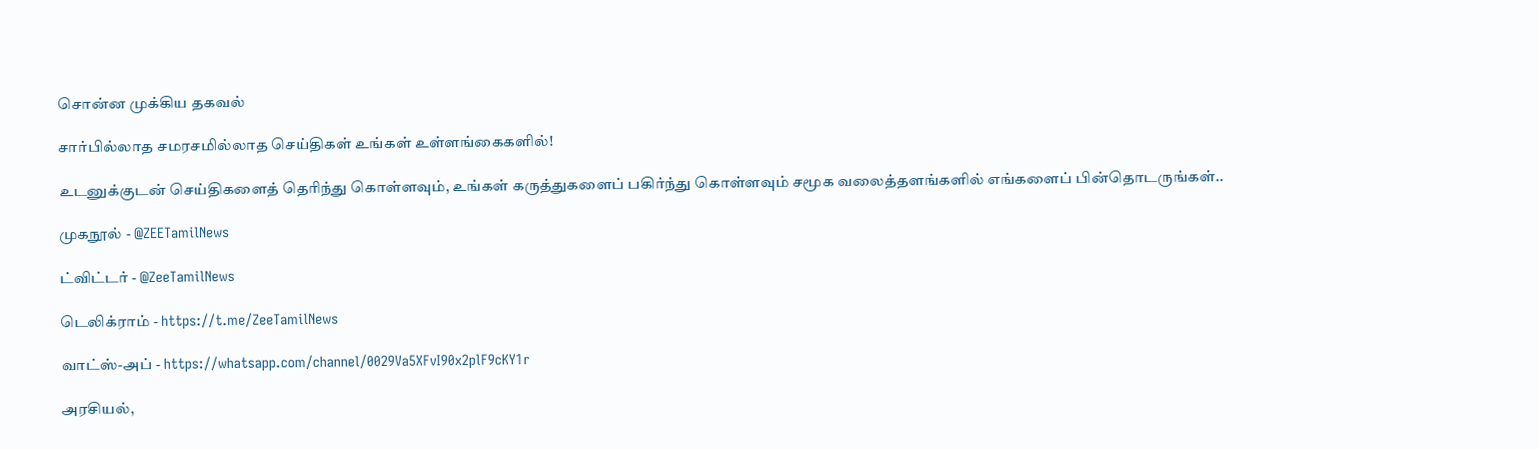சொன்ன முக்கிய தகவல்

சார்பில்லாத சமரசமில்லாத செய்திகள் உங்கள் உள்ளங்கைகளில்!

உடனுக்குடன் செய்திகளைத் தெரிந்து கொள்ளவும், உங்கள் கருத்துகளைப் பகிர்ந்து கொள்ளவும் சமூக வலைத்தளங்களில் எங்களைப் பின்தொடருங்கள்..

முகநூல் - @ZEETamilNews

ட்விட்டர் - @ZeeTamilNews

டெலிக்ராம் - https://t.me/ZeeTamilNews

வாட்ஸ்-அப் - https://whatsapp.com/channel/0029Va5XFvI90x2plF9cKY1r

அரசியல்,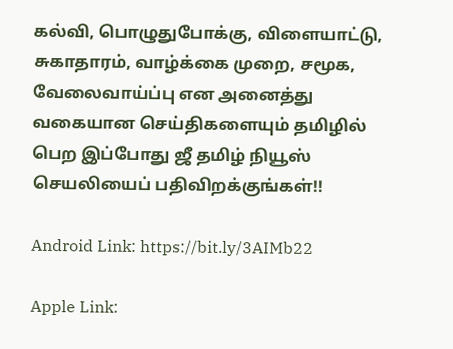கல்வி, பொழுதுபோக்கு, விளையாட்டு, சுகாதாரம், வாழ்க்கை முறை, சமூக, வேலைவாய்ப்பு என அனைத்து வகையான செய்திகளையும் தமிழில் பெற இப்போது ஜீ தமிழ் நியூஸ் செயலியைப் பதிவிறக்குங்கள்!!

Android Link: https://bit.ly/3AIMb22

Apple Link: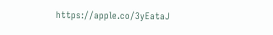https://apple.co/3yEataJ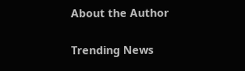About the Author

Trending News